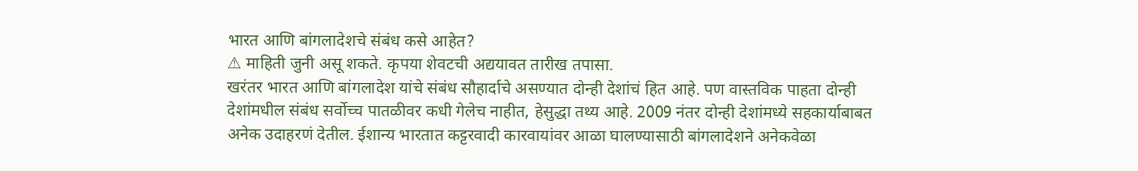भारत आणि बांगलादेशचे संबंध कसे आहेत?
⚠ माहिती जुनी असू शकते. कृपया शेवटची अद्ययावत तारीख तपासा.
खरंतर भारत आणि बांगलादेश यांचे संबंध सौहार्दाचे असण्यात दोन्ही देशांचं हित आहे. पण वास्तविक पाहता दोन्ही देशांमधील संबंध सर्वोच्च पातळीवर कधी गेलेच नाहीत, हेसुद्धा तथ्य आहे. 2009 नंतर दोन्ही देशांमध्ये सहकार्याबाबत अनेक उदाहरणं देतील. ईशान्य भारतात कट्टरवादी कारवायांवर आळा घालण्यासाठी बांगलादेशने अनेकवेळा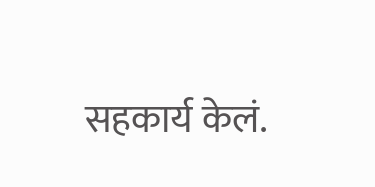सहकार्य केलं.